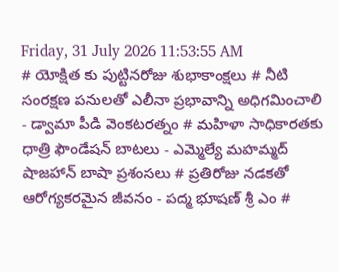Friday, 31 July 2026 11:53:55 AM
# యోక్షిత కు పుట్టినరోజు శుభాకాంక్షలు # నీటి సంరక్షణ పనులతో ఎలీనా ప్రభావాన్ని అధిగమించాలి - డ్వామా పీడి వెంకటరత్నం # మహిళా సాధికారతకు ధాత్రి ఫౌండేషన్ బాటలు - ఎమ్మెల్యే మహమ్మద్ షాజహాన్ బాషా ప్రశంసలు # ప్రతిరోజు నడకతో ఆరోగ్యకరమైన జీవనం - పద్మ భూషణ్ శ్రీ ఎం #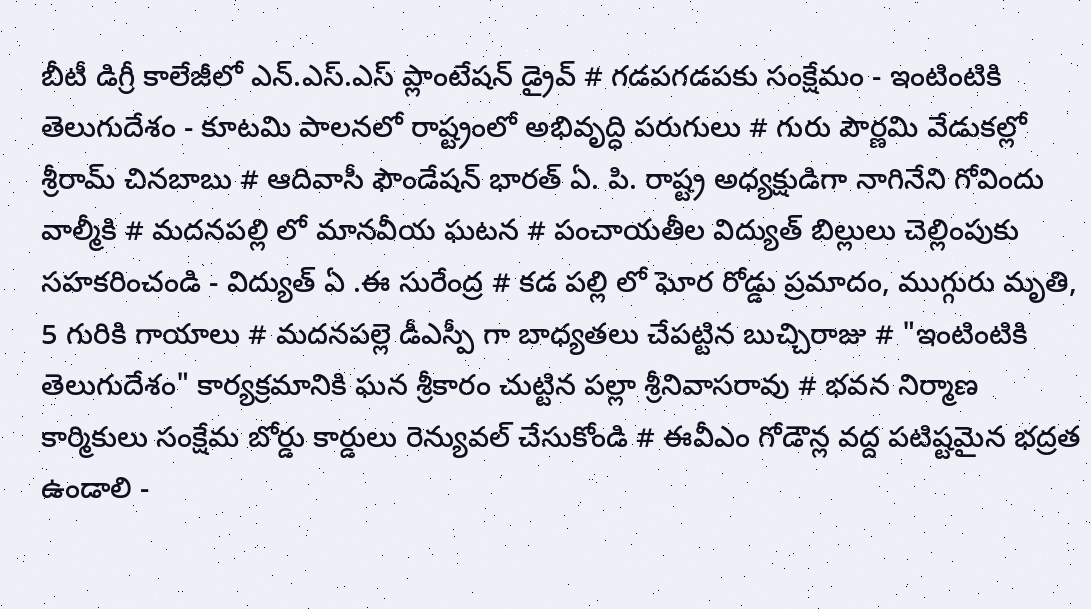బీటీ డిగ్రీ కాలేజీలో ఎన్.ఎస్.ఎస్ ప్లాంటేషన్ డ్రైవ్ # గడపగడపకు సంక్షేమం - ఇంటింటికి తెలుగుదేశం - కూటమి పాలనలో రాష్ట్రంలో అభివృద్ధి పరుగులు # గురు పౌర్ణమి వేడుకల్లో శ్రీరామ్ చినబాబు # ఆదివాసీ ఫౌండేషన్ భారత్ ఏ. పి. రాష్ట్ర అధ్యక్షుడిగా నాగినేని గోవిందు వాల్మీకి # మదనపల్లి లో మానవీయ ఘటన # పంచాయతీల విద్యుత్ బిల్లులు చెల్లింపుకు సహకరించండి - విద్యుత్ ఏ .ఈ సురేంద్ర # కడ పల్లి లో ఘోర రోడ్డు ప్రమాదం, ముగ్గురు మృతి, 5 గురికి గాయాలు # మదనపల్లె డీఎస్పీ గా బాధ్యతలు చేపట్టిన బుచ్చిరాజు # "ఇంటింటికి తెలుగుదేశం" కార్యక్రమానికి ఘన శ్రీకారం చుట్టిన పల్లా శ్రీనివాసరావు # భవన నిర్మాణ కార్మికులు సంక్షేమ బోర్డు కార్డులు రెన్యువల్ చేసుకోండి # ఈవీఎం గోడౌన్ల వద్ద పటిష్టమైన భద్రత ఉండాలి -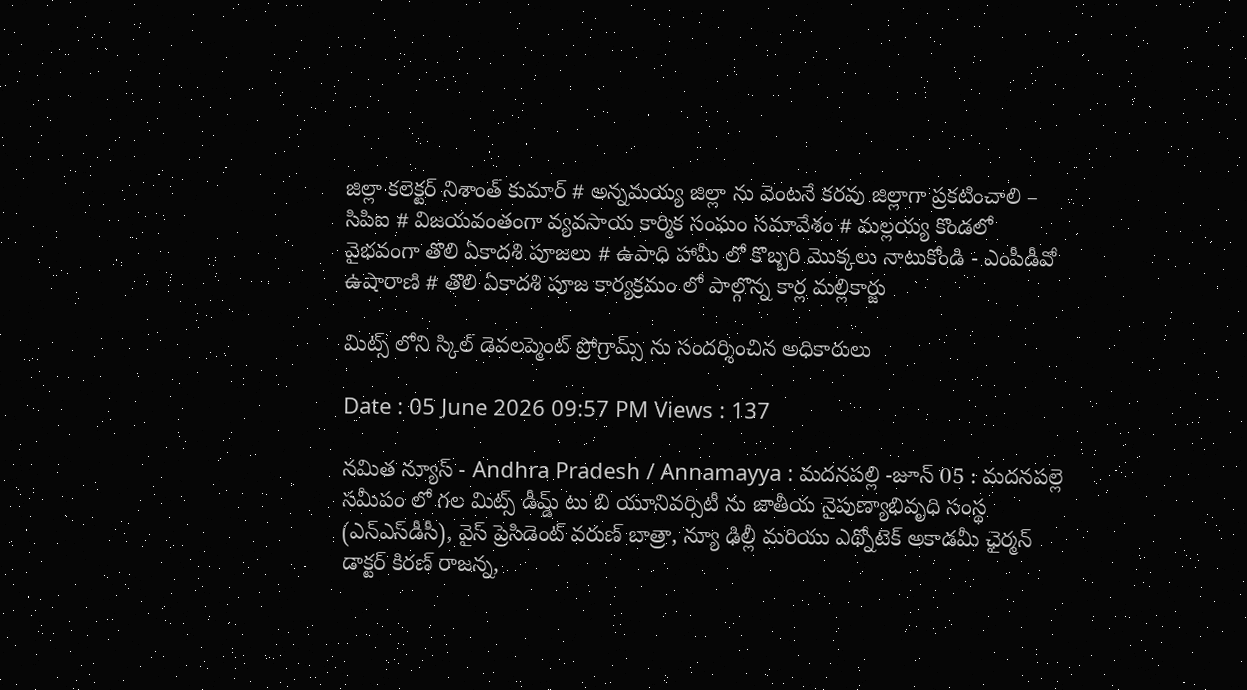జిల్లా కలెక్టర్ నిశాంత్ కుమార్ # అన్నమయ్య జిల్లా ను వెంటనే కరవు జిల్లాగా ప్రకటించాలి – సిపిఐ # విజయవంతంగా వ్యవసాయ కార్మిక సంఘం సమావేశం # మల్లయ్య కొండలో వైభవంగా తొలి ఏకాదశి పూజలు # ఉపాధి హామీ లో కొబ్బరి మొక్కలు నాటుకోండి - ఎంపీడీవో ఉషారాణి # తొలి ఏకాదశి పూజ కార్యక్రమం లో పాల్గొన్న కార్ల మల్లికార్జు

మిట్స్ లోని స్కిల్ డెవలప్మెంట్ ప్రోగ్రామ్స్ ను సందర్శించిన అధికారులు

Date : 05 June 2026 09:57 PM Views : 137

నమిత న్యూస్ - Andhra Pradesh / Annamayya : మదనపల్లి -జూన్ 05 : మదనపల్లె సమీపం లో గల మిట్స్ డీమ్డ్ టు బి యూనివర్సిటీ ను జాతీయ నైపుణ్యాభివృధి సంస్థ (ఎన్‌ఎస్‌డీసీ), వైస్ ప్రెసిడెంట్ వరుణ్ బాత్రా, న్యూ ఢిల్లీ మరియు ఎథ్నోటెక్ అకాడమీ ఛైర్మన్ డాక్టర్ కిరణ్ రాజన్న,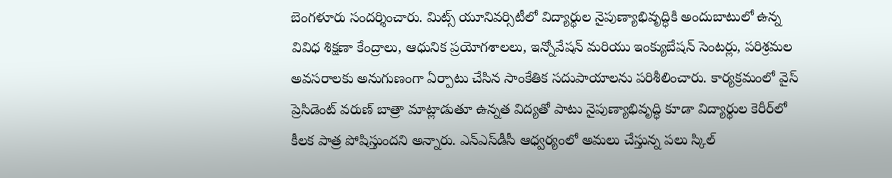బెంగళూరు సందర్శించారు. మిట్స్ యూనివర్సిటీలో విద్యార్థుల నైపుణ్యాభివృద్ధికి అందుబాటులో ఉన్న వివిధ శిక్షణా కేంద్రాలు, ఆధునిక ప్రయోగశాలలు, ఇన్నోవేషన్ మరియు ఇంక్యుబేషన్ సెంటర్లు, పరిశ్రమల అవసరాలకు అనుగుణంగా ఏర్పాటు చేసిన సాంకేతిక సదుపాయాలను పరిశీలించారు. కార్యక్రమంలో వైస్ ప్రెసిడెంట్ వరుణ్ బాత్రా మాట్లాడుతూ ఉన్నత విద్యతో పాటు నైపుణ్యాభివృద్ధి కూడా విద్యార్థుల కెరీర్‌లో కీలక పాత్ర పోషిస్తుందని అన్నారు. ఎన్‌ఎస్‌డీసీ ఆధ్వర్యంలో అమలు చేస్తున్న పలు స్కిల్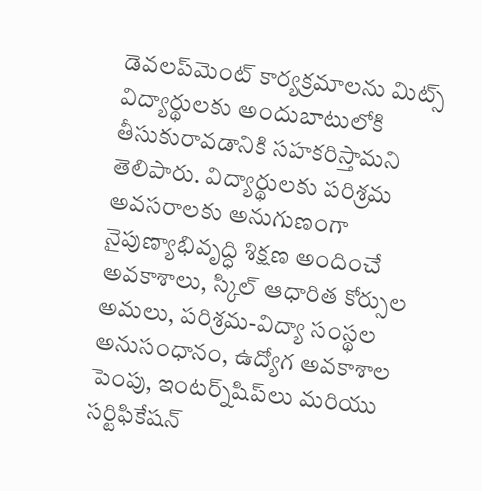డెవలప్‌మెంట్ కార్యక్రమాలను మిట్స్ విద్యార్థులకు అందుబాటులోకి తీసుకురావడానికి సహకరిస్తామని తెలిపారు. విద్యార్థులకు పరిశ్రమ అవసరాలకు అనుగుణంగా నైపుణ్యాభివృద్ధి శిక్షణ అందించే అవకాశాలు, స్కిల్ ఆధారిత కోర్సుల అమలు, పరిశ్రమ-విద్యా సంస్థల అనుసంధానం, ఉద్యోగ అవకాశాల పెంపు, ఇంటర్న్‌షిప్‌లు మరియు సర్టిఫికేషన్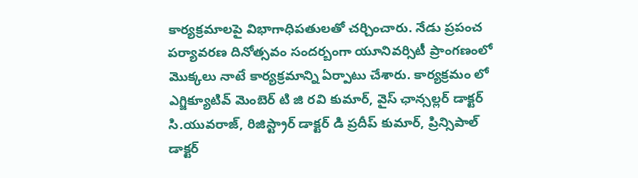కార్యక్రమాలపై విభాగాధిపతులతో చర్చించారు. నేడు ప్రపంచ పర్యావరణ దినోత్సవం సందర్బంగా యూనివర్సిటీ ప్రాంగణంలో మొక్కలు నాటే కార్యక్రమాన్ని ఏర్పాటు చేశారు. కార్యక్రమం లో ఎగ్జిక్యూటివ్ మెంబెర్ టి జి రవి కుమార్, వైస్ ఛాన్సల్లర్ డాక్టర్ సి.యువరాజ్, రిజిస్ట్రార్ డాక్టర్ డి ప్రదీప్ కుమార్, ప్రిన్సిపాల్ డాక్టర్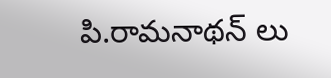పి.రామనాథన్ లు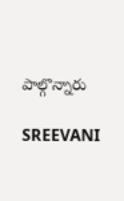పాల్గొన్నారు

SREEVANI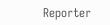Reporter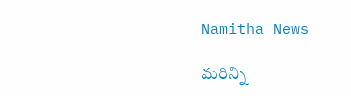Namitha News

మరిన్ని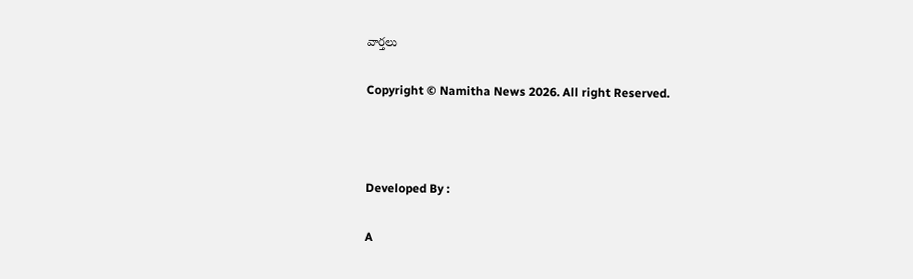వార్తలు

Copyright © Namitha News 2026. All right Reserved.



Developed By :

A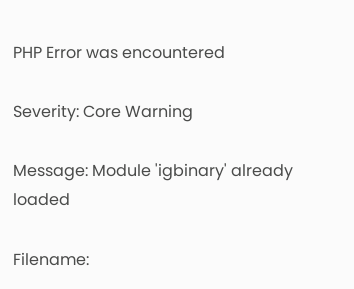PHP Error was encountered

Severity: Core Warning

Message: Module 'igbinary' already loaded

Filename: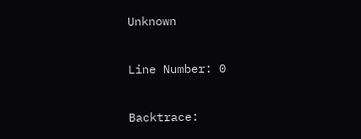Unknown

Line Number: 0

Backtrace: